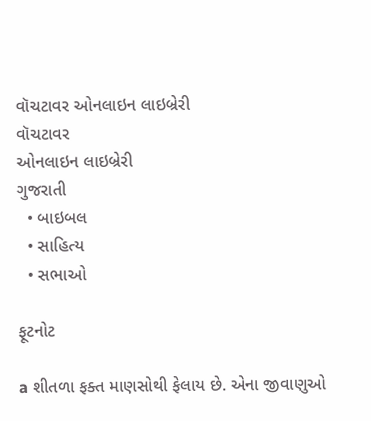વૉચટાવર ઓનલાઇન લાઇબ્રેરી
વૉચટાવર
ઓનલાઇન લાઇબ્રેરી
ગુજરાતી
  • બાઇબલ
  • સાહિત્ય
  • સભાઓ

ફૂટનોટ

a શીતળા ફક્ત માણસોથી ફેલાય છે. એના જીવાણુઓ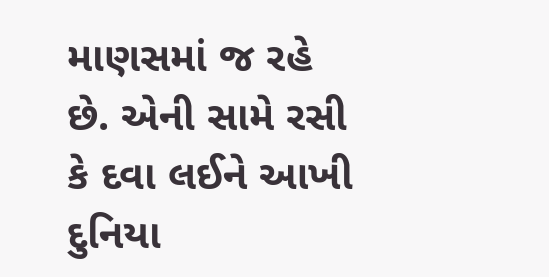માણસમાં જ રહે છે. એની સામે રસી કે દવા લઈને આખી દુનિયા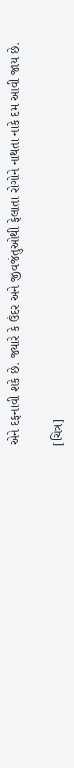એને દફનાવી શકે છે. જ્યારે કે ઉંદર અને જીવજંતુઓથી ફેલાતા રોગોને નાથતા નાકે દમ આવી જાય છે.

[ચિત્ર]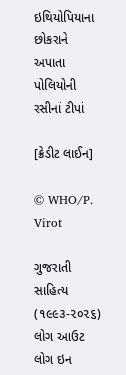ઇથિયોપિયાના છોકરાને અપાતા પોલિયોની રસીનાં ટીપાં

[ક્રેડીટ લાઈન]

© WHO/P. Virot

ગુજરાતી સાહિત્ય (૧૯૯૩-૨૦૨૬)
લોગ આઉટ
લોગ ઇન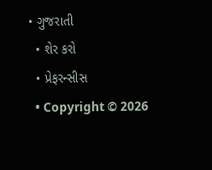• ગુજરાતી
  • શેર કરો
  • પ્રેફરન્સીસ
  • Copyright © 2026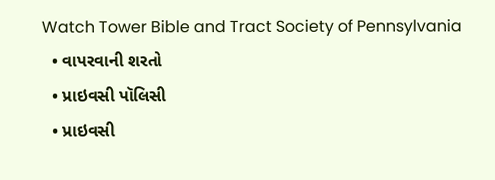Watch Tower Bible and Tract Society of Pennsylvania
  • વાપરવાની શરતો
  • પ્રાઇવસી પૉલિસી
  • પ્રાઇવસી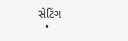સેટિંગ
  •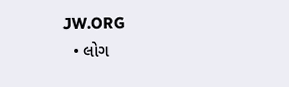JW.ORG
  • લોગ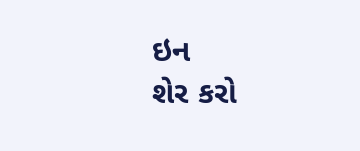ઇન
શેર કરો